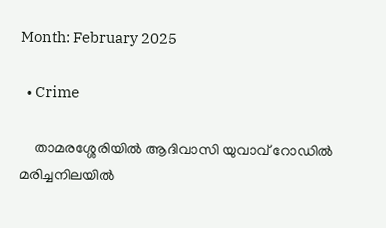Month: February 2025

  • Crime

    താമരശ്ശേരിയില്‍ ആദിവാസി യുവാവ് റോഡില്‍ മരിച്ചനിലയില്‍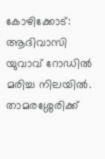കോഴിക്കോട്: ആദിവാസി യുവാവ് റോഡില്‍ മരിച്ച നിലയില്‍. താമരശ്ശേരിക്ക്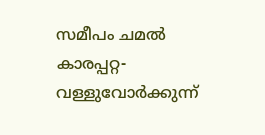സമീപം ചമല്‍ കാരപ്പറ്റ-വള്ളുവോര്‍ക്കുന്ന്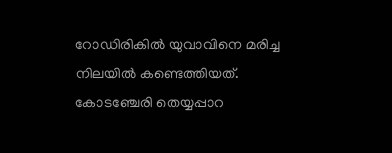റോഡിരികില്‍ യുവാവിനെ മരിച്ച നിലയില്‍ കണ്ടെത്തിയത്. കോടഞ്ചേരി തെയ്യപ്പാറ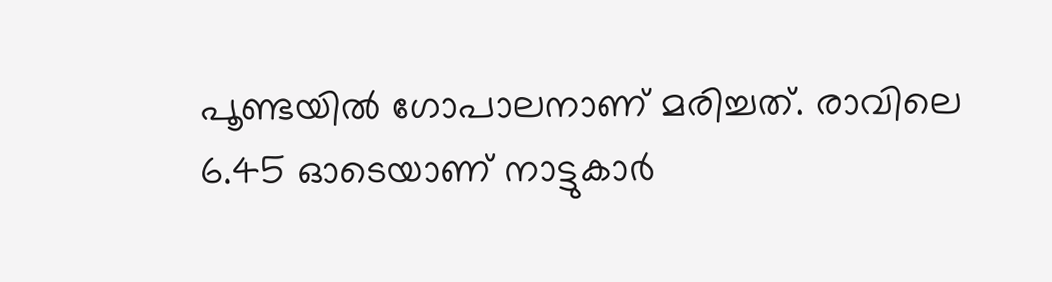പൂണ്ടയില്‍ ഗോപാലനാണ് മരിച്ചത്. രാവിലെ 6.45 ഓടെയാണ് നാട്ടുകാര്‍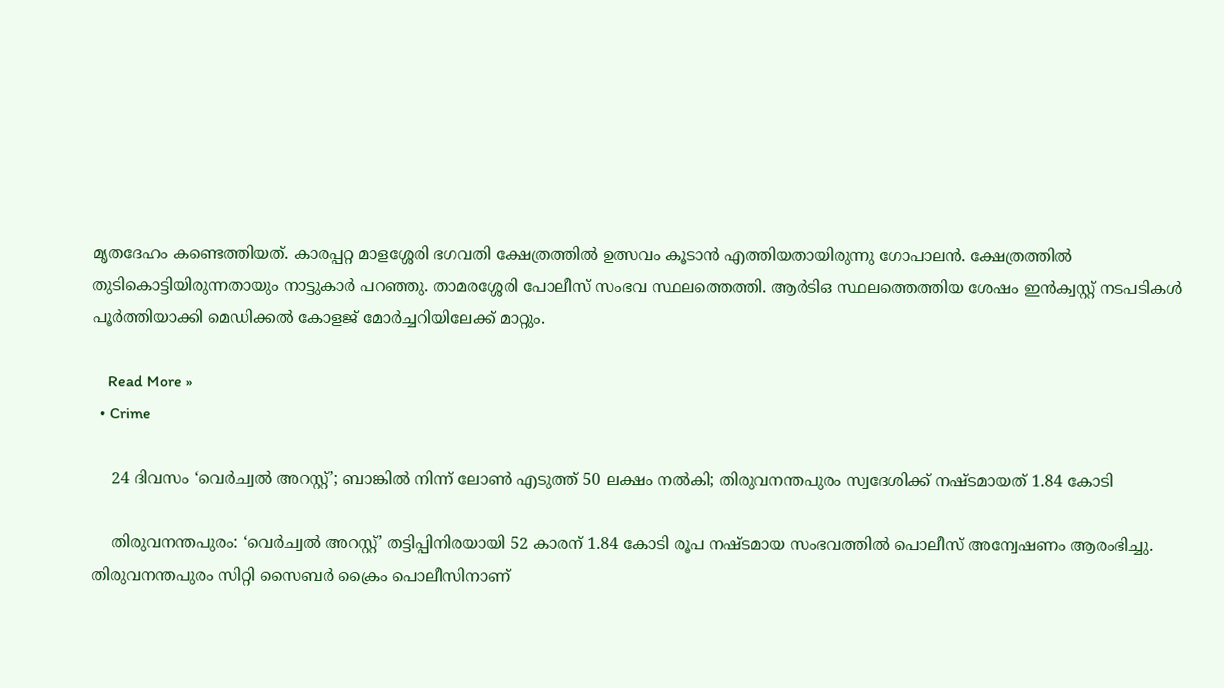മൃതദേഹം കണ്ടെത്തിയത്. കാരപ്പറ്റ മാളശ്ശേരി ഭഗവതി ക്ഷേത്രത്തില്‍ ഉത്സവം കൂടാന്‍ എത്തിയതായിരുന്നു ഗോപാലന്‍. ക്ഷേത്രത്തില്‍ തുടികൊട്ടിയിരുന്നതായും നാട്ടുകാര്‍ പറഞ്ഞു. താമരശ്ശേരി പോലീസ് സംഭവ സ്ഥലത്തെത്തി. ആര്‍ടിഒ സ്ഥലത്തെത്തിയ ശേഷം ഇന്‍ക്വസ്റ്റ് നടപടികള്‍ പൂര്‍ത്തിയാക്കി മെഡിക്കല്‍ കോളജ് മോര്‍ച്ചറിയിലേക്ക് മാറ്റും.

    Read More »
  • Crime

    24 ദിവസം ‘വെര്‍ച്വല്‍ അറസ്റ്റ്’; ബാങ്കില്‍ നിന്ന് ലോണ്‍ എടുത്ത് 50 ലക്ഷം നല്‍കി; തിരുവനന്തപുരം സ്വദേശിക്ക് നഷ്ടമായത് 1.84 കോടി

    തിരുവനന്തപുരം: ‘വെര്‍ച്വല്‍ അറസ്റ്റ്’ തട്ടിപ്പിനിരയായി 52 കാരന് 1.84 കോടി രൂപ നഷ്ടമായ സംഭവത്തില്‍ പൊലീസ് അന്വേഷണം ആരംഭിച്ചു. തിരുവനന്തപുരം സിറ്റി സൈബര്‍ ക്രൈം പൊലീസിനാണ്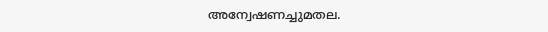അന്വേഷണച്ചുമതല.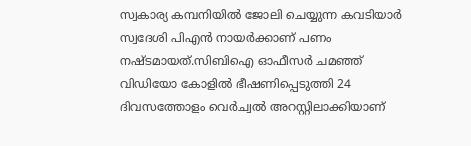സ്വകാര്യ കമ്പനിയില്‍ ജോലി ചെയ്യുന്ന കവടിയാര്‍ സ്വദേശി പിഎന്‍ നായര്‍ക്കാണ് പണം നഷ്ടമായത്.സിബിഐ ഓഫീസര്‍ ചമഞ്ഞ് വിഡിയോ കോളില്‍ ഭീഷണിപ്പെടുത്തി 24 ദിവസത്തോളം വെര്‍ച്വല്‍ അറസ്റ്റിലാക്കിയാണ്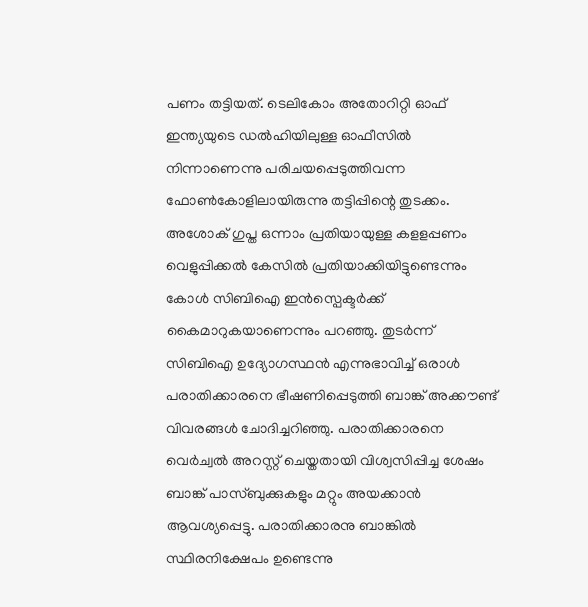പണം തട്ടിയത്. ടെലികോം അതോറിറ്റി ഓഫ് ഇന്ത്യയുടെ ഡല്‍ഹിയിലുള്ള ഓഫീസില്‍ നിന്നാണെന്നു പരിചയപ്പെടുത്തിവന്ന ഫോണ്‍കോളിലായിരുന്നു തട്ടിപ്പിന്റെ തുടക്കം. അശോക് ഗുപ്ത ഒന്നാം പ്രതിയായുള്ള കളളപ്പണം വെളുപ്പിക്കല്‍ കേസില്‍ പ്രതിയാക്കിയിട്ടുണ്ടെന്നും കോള്‍ സിബിഐ ഇന്‍സ്പെക്ടര്‍ക്ക് കൈമാറുകയാണെന്നും പറഞ്ഞു. തുടര്‍ന്ന് സിബിഐ ഉദ്യോഗസ്ഥന്‍ എന്നുഭാവിച്ച് ഒരാള്‍ പരാതിക്കാരനെ ഭീഷണിപ്പെടുത്തി ബാങ്ക് അക്കൗണ്ട് വിവരങ്ങള്‍ ചോദിച്ചറിഞ്ഞു. പരാതിക്കാരനെ വെര്‍ച്വല്‍ അറസ്റ്റ് ചെയ്തതായി വിശ്വസിപ്പിച്ച ശേഷം ബാങ്ക് പാസ്ബുക്കുകളും മറ്റും അയക്കാന്‍ ആവശ്യപ്പെട്ടു. പരാതിക്കാരനു ബാങ്കില്‍ സ്ഥിരനിക്ഷേപം ഉണ്ടെന്നു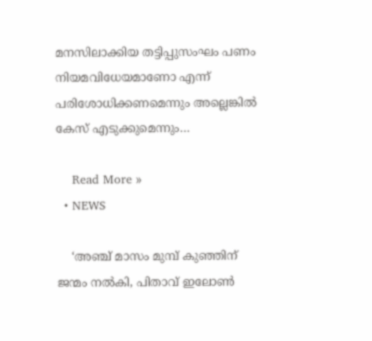മനസിലാക്കിയ തട്ടിപ്പുസംഘം പണം നിയമവിധേയമാണോ എന്ന് പരിശോധിക്കണമെന്നും അല്ലെങ്കില്‍ കേസ് എടുക്കുമെന്നും…

    Read More »
  • NEWS

    ‘അഞ്ച് മാസം മുമ്പ് കുഞ്ഞിന് ജന്മം നല്‍കി, പിതാവ് ഇലോണ്‍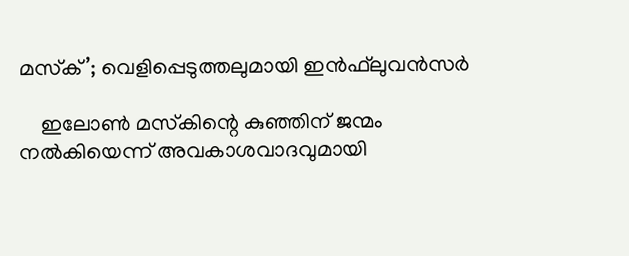മസ്‌ക്’; വെളിപ്പെടുത്തലുമായി ഇന്‍ഫ്‌ലുവന്‍സര്‍

    ഇലോണ്‍ മസ്‌കിന്റെ കുഞ്ഞിന് ജന്മം നല്‍കിയെന്ന് അവകാശവാദവുമായി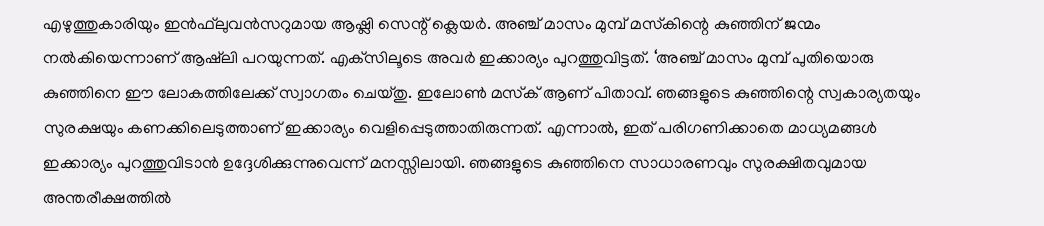എഴുത്തുകാരിയും ഇന്‍ഫ്‌ലുവന്‍സറുമായ ആഷ്ലി സെന്റ് ക്ലെയര്‍. അഞ്ച് മാസം മുമ്പ് മസ്‌കിന്റെ കുഞ്ഞിന് ജന്മം നല്‍കിയെന്നാണ് ആഷ്‌ലി പറയുന്നത്. എക്‌സിലൂടെ അവര്‍ ഇക്കാര്യം പുറത്തുവിട്ടത്. ‘അഞ്ച് മാസം മുമ്പ് പുതിയൊരു കുഞ്ഞിനെ ഈ ലോകത്തിലേക്ക് സ്വാഗതം ചെയ്തു. ഇലോണ്‍ മസ്‌ക് ആണ് പിതാവ്. ഞങ്ങളുടെ കുഞ്ഞിന്റെ സ്വകാര്യതയും സുരക്ഷയും കണക്കിലെടുത്താണ് ഇക്കാര്യം വെളിപ്പെടുത്താതിരുന്നത്. എന്നാല്‍, ഇത് പരിഗണിക്കാതെ മാധ്യമങ്ങള്‍ ഇക്കാര്യം പുറത്തുവിടാന്‍ ഉദ്ദേശിക്കുന്നുവെന്ന് മനസ്സിലായി. ഞങ്ങളുടെ കുഞ്ഞിനെ സാധാരണവും സുരക്ഷിതവുമായ അന്തരീക്ഷത്തില്‍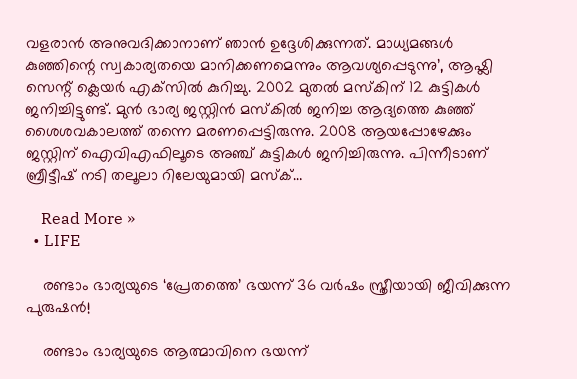വളരാന്‍ അനുവദിക്കാനാണ് ഞാന്‍ ഉദ്ദേശിക്കുന്നത്. മാധ്യമങ്ങള്‍ കുഞ്ഞിന്റെ സ്വകാര്യതയെ മാനിക്കണമെന്നും ആവശ്യപ്പെടുന്നു’, ആഷ്ലി സെന്റ് ക്ലെയര്‍ എക്‌സില്‍ കുറിച്ചു. 2002 മുതല്‍ മസ്‌കിന് 12 കുട്ടികള്‍ ജനിച്ചിട്ടുണ്ട്. മുന്‍ ഭാര്യ ജസ്റ്റിന്‍ മസ്‌കില്‍ ജനിച്ച ആദ്യത്തെ കുഞ്ഞ് ശൈശവകാലത്ത് തന്നെ മരണപ്പെട്ടിരുന്നു. 2008 ആയപ്പോഴേക്കും ജസ്റ്റിന് ഐവിഎഫിലൂടെ അഞ്ച് കുട്ടികള്‍ ജനിച്ചിരുന്നു. പിന്നീടാണ് ബ്രീട്ടീഷ് നടി തലൂലാ റിലേയുമായി മസ്‌ക്…

    Read More »
  • LIFE

    രണ്ടാം ഭാര്യയുടെ ‘പ്രേതത്തെ’ ഭയന്ന് 36 വര്‍ഷം സ്ത്രീയായി ജീവിക്കുന്ന പുരുഷന്‍!

    രണ്ടാം ഭാര്യയുടെ ആത്മാവിനെ ഭയന്ന്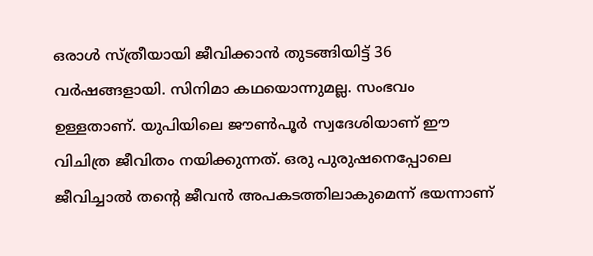ഒരാള്‍ സ്ത്രീയായി ജീവിക്കാന്‍ തുടങ്ങിയിട്ട് 36 വര്‍ഷങ്ങളായി. സിനിമാ കഥയൊന്നുമല്ല. സംഭവം ഉള്ളതാണ്. യുപിയിലെ ജൗണ്‍പൂര്‍ സ്വദേശിയാണ് ഈ വിചിത്ര ജീവിതം നയിക്കുന്നത്. ഒരു പുരുഷനെപ്പോലെ ജീവിച്ചാല്‍ തന്റെ ജീവന്‍ അപകടത്തിലാകുമെന്ന് ഭയന്നാണ്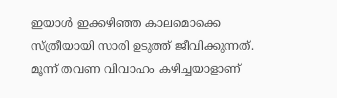ഇയാള്‍ ഇക്കഴിഞ്ഞ കാലമൊക്കെ സ്ത്രീയായി സാരി ഉടുത്ത് ജീവിക്കുന്നത്. മൂന്ന് തവണ വിവാഹം കഴിച്ചയാളാണ്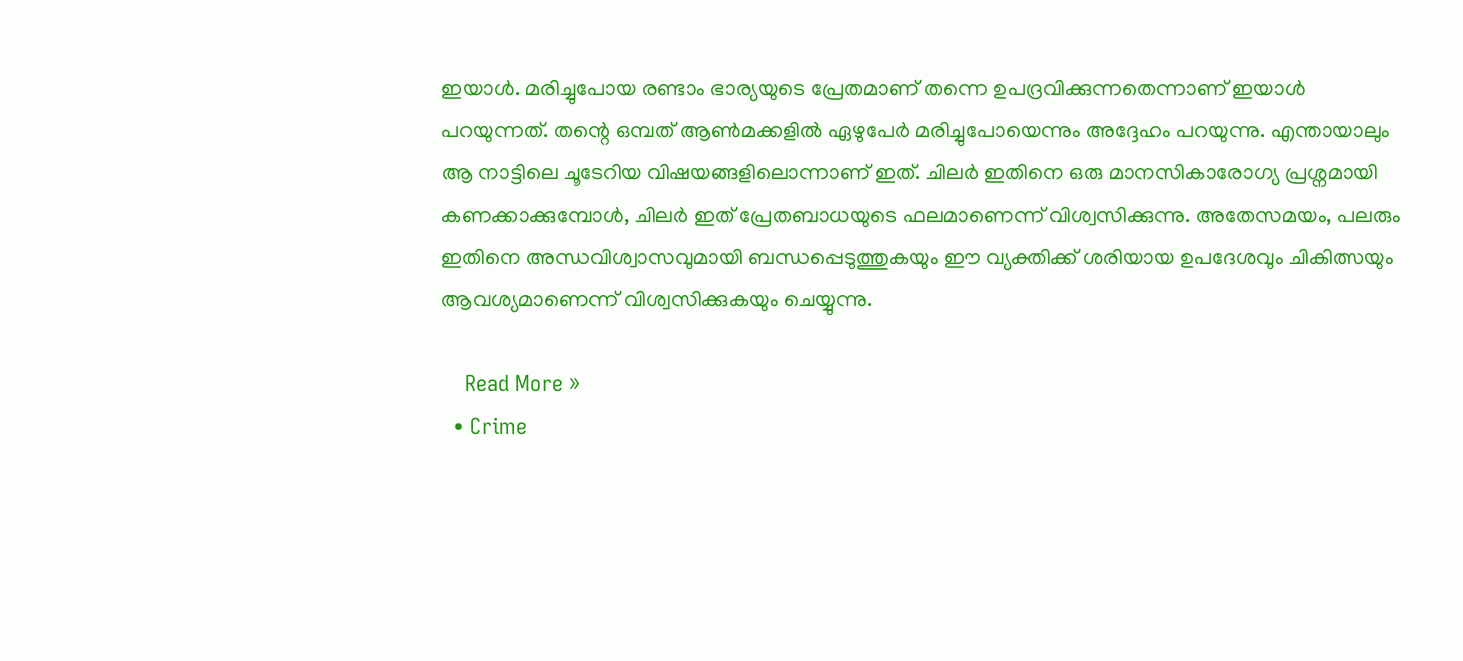ഇയാള്‍. മരിച്ചുപോയ രണ്ടാം ഭാര്യയുടെ പ്രേതമാണ് തന്നെ ഉപദ്രവിക്കുന്നതെന്നാണ് ഇയാള്‍ പറയുന്നത്. തന്റെ ഒമ്പത് ആണ്‍മക്കളില്‍ ഏഴുപേര്‍ മരിച്ചുപോയെന്നും അദ്ദേഹം പറയുന്നു. എന്തായാലും ആ നാട്ടിലെ ചൂടേറിയ വിഷയങ്ങളിലൊന്നാണ് ഇത്. ചിലര്‍ ഇതിനെ ഒരു മാനസികാരോഗ്യ പ്രശ്നമായി കണക്കാക്കുമ്പോള്‍, ചിലര്‍ ഇത് പ്രേതബാധയുടെ ഫലമാണെന്ന് വിശ്വസിക്കുന്നു. അതേസമയം, പലരും ഇതിനെ അന്ധവിശ്വാസവുമായി ബന്ധപ്പെടുത്തുകയും ഈ വ്യക്തിക്ക് ശരിയായ ഉപദേശവും ചികിത്സയും ആവശ്യമാണെന്ന് വിശ്വസിക്കുകയും ചെയ്യുന്നു.

    Read More »
  • Crime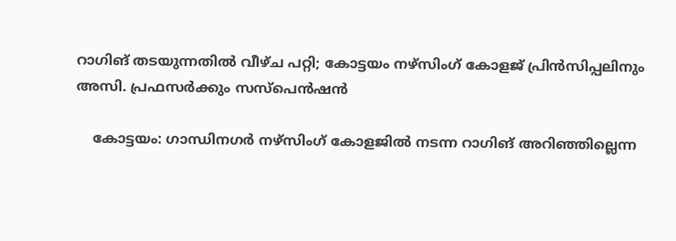റാഗിങ് തടയുന്നതില്‍ വീഴ്ച പറ്റി; കോട്ടയം നഴ്‌സിംഗ് കോളജ് പ്രിന്‍സിപ്പലിനും അസി. പ്രഫസര്‍ക്കും സസ്‌പെന്‍ഷന്‍

    കോട്ടയം: ഗാന്ധിനഗര്‍ നഴ്‌സിംഗ് കോളജില്‍ നടന്ന റാഗിങ് അറിഞ്ഞില്ലെന്ന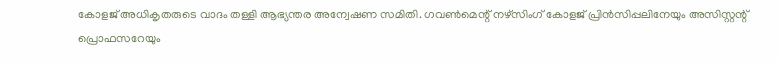കോളജ് അധികൃതരുടെ വാദം തള്ളി ആഭ്യന്തര അന്വേഷണ സമിതി. ഗവണ്‍മെന്റ് നഴ്‌സിംഗ് കോളജ് പ്രിന്‍സിപ്പലിനേയും അസിസ്റ്റന്റ് പ്രൊഫസറേയും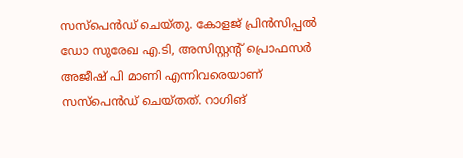സസ്‌പെന്‍ഡ് ചെയ്തു. കോളജ് പ്രിന്‍സിപ്പല്‍ ഡോ സുരേഖ എ.ടി, അസിസ്റ്റന്റ് പ്രൊഫസര്‍ അജീഷ് പി മാണി എന്നിവരെയാണ് സസ്‌പെന്‍ഡ് ചെയ്തത്. റാഗിങ്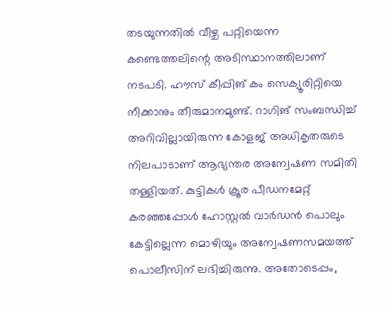തടയുന്നതില്‍ വീഴ്ച പറ്റിയെന്ന കണ്ടെത്തലിന്റെ അടിസ്ഥാനത്തിലാണ് നടപടി. ഹൗസ് കീപ്പിങ് കം സെക്യൂരിറ്റിയെ നീക്കാനും തീരുമാനമുണ്ട്. റാഗിങ് സംബന്ധിച്ച് അറിവില്ലായിരുന്ന കോളജ് അധികൃതരുടെ നിലപാടാണ് ആഭ്യന്തര അന്വേഷണ സമിതി തള്ളിയത്. കുട്ടികള്‍ ക്രൂര പീഡനമേറ്റ് കരഞ്ഞപ്പോള്‍ ഹോസ്റ്റല്‍ വാര്‍ഡന്‍ പൊലും കേട്ടില്ലെന്ന മൊഴിയും അന്വേഷണസമയത്ത് പൊലീസിന് ലഭിച്ചിരുന്നു. അതോടെപ്പം,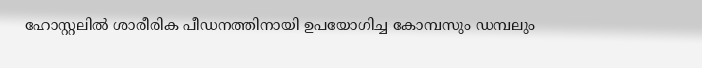ഹോസ്റ്റലില്‍ ശാരീരിക പീഡനത്തിനായി ഉപയോഗിച്ച കോമ്പസും ഡമ്പലും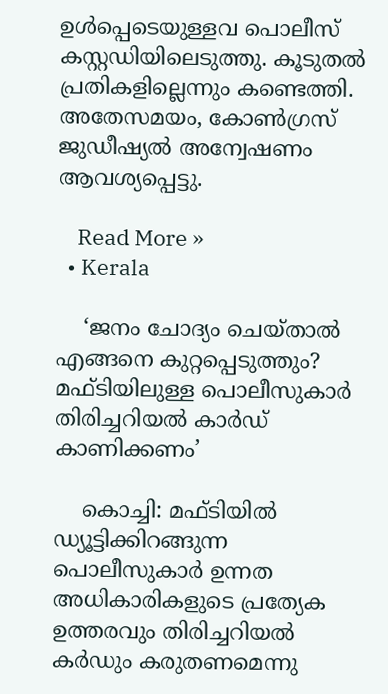ഉള്‍പ്പെടെയുള്ളവ പൊലീസ് കസ്റ്റഡിയിലെടുത്തു. കൂടുതല്‍ പ്രതികളില്ലെന്നും കണ്ടെത്തി. അതേസമയം, കോണ്‍ഗ്രസ് ജുഡീഷ്യല്‍ അന്വേഷണം ആവശ്യപ്പെട്ടു.

    Read More »
  • Kerala

    ‘ജനം ചോദ്യം ചെയ്താല്‍ എങ്ങനെ കുറ്റപ്പെടുത്തും? മഫ്ടിയിലുള്ള പൊലീസുകാര്‍ തിരിച്ചറിയല്‍ കാര്‍ഡ് കാണിക്കണം’

    കൊച്ചി: മഫ്ടിയില്‍ ഡ്യൂട്ടിക്കിറങ്ങുന്ന പൊലീസുകാര്‍ ഉന്നത അധികാരികളുടെ പ്രത്യേക ഉത്തരവും തിരിച്ചറിയല്‍ കര്‍ഡും കരുതണമെന്നു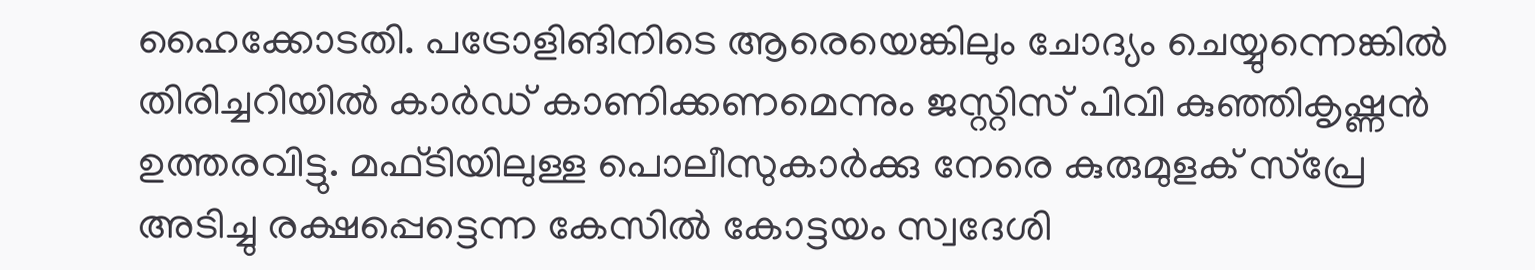ഹൈക്കോടതി. പട്രോളിങിനിടെ ആരെയെങ്കിലും ചോദ്യം ചെയ്യുന്നെങ്കില്‍ തിരിച്ചറിയില്‍ കാര്‍ഡ് കാണിക്കണമെന്നും ജസ്റ്റിസ് പിവി കുഞ്ഞികൃഷ്ണന്‍ ഉത്തരവിട്ടു. മഫ്ടിയിലുള്ള പൊലീസുകാര്‍ക്കു നേരെ കുരുമുളക് സ്‌പ്രേ അടിച്ചു രക്ഷപ്പെട്ടെന്ന കേസില്‍ കോട്ടയം സ്വദേശി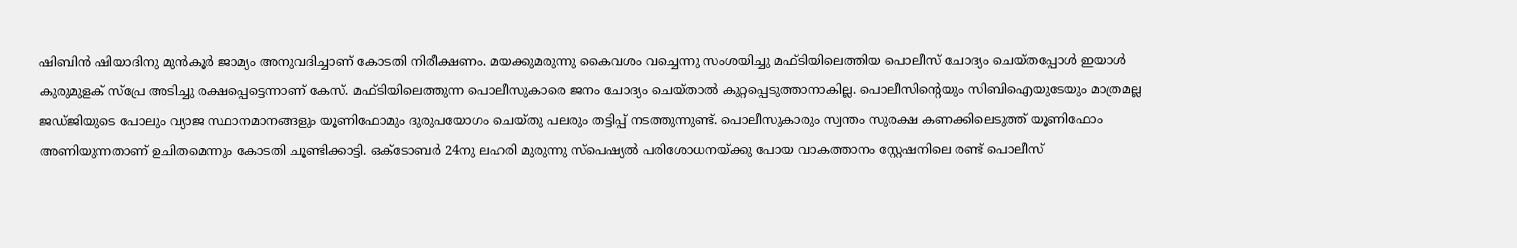ഷിബിന്‍ ഷിയാദിനു മുന്‍കൂര്‍ ജാമ്യം അനുവദിച്ചാണ് കോടതി നിരീക്ഷണം. മയക്കുമരുന്നു കൈവശം വച്ചെന്നു സംശയിച്ചു മഫ്ടിയിലെത്തിയ പൊലീസ് ചോദ്യം ചെയ്തപ്പോള്‍ ഇയാള്‍ കുരുമുളക് സ്‌പ്രേ അടിച്ചു രക്ഷപ്പെട്ടെന്നാണ് കേസ്. മഫ്ടിയിലെത്തുന്ന പൊലീസുകാരെ ജനം ചോദ്യം ചെയ്താല്‍ കുറ്റപ്പെടുത്താനാകില്ല. പൊലീസിന്റെയും സിബിഐയുടേയും മാത്രമല്ല ജഡ്ജിയുടെ പോലും വ്യാജ സ്ഥാനമാനങ്ങളും യൂണിഫോമും ദുരുപയോഗം ചെയ്തു പലരും തട്ടിപ്പ് നടത്തുന്നുണ്ട്. പൊലീസുകാരും സ്വന്തം സുരക്ഷ കണക്കിലെടുത്ത് യൂണിഫോം അണിയുന്നതാണ് ഉചിതമെന്നും കോടതി ചൂണ്ടിക്കാട്ടി. ഒക്ടോബര്‍ 24നു ലഹരി മുരുന്നു സ്‌പെഷ്യല്‍ പരിശോധനയ്ക്കു പോയ വാകത്താനം സ്റ്റേഷനിലെ രണ്ട് പൊലീസ്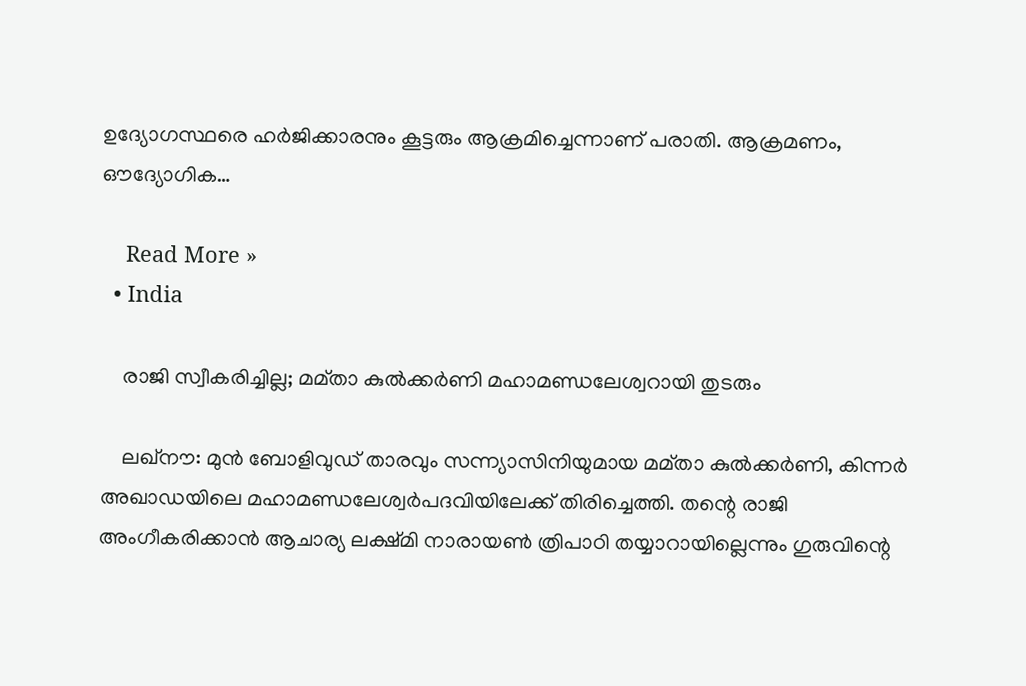ഉദ്യോഗസ്ഥരെ ഹര്‍ജിക്കാരനും കൂട്ടരും ആക്രമിച്ചെന്നാണ് പരാതി. ആക്രമണം, ഔദ്യോഗിക…

    Read More »
  • India

    രാജി സ്വീകരിച്ചില്ല; മമ്താ കുല്‍ക്കര്‍ണി മഹാമണ്ഡലേശ്വറായി തുടരും

    ലഖ്‌നൗ: മുന്‍ ബോളിവുഡ് താരവും സന്ന്യാസിനിയുമായ മമ്താ കുല്‍ക്കര്‍ണി, കിന്നര്‍ അഖാഡയിലെ മഹാമണ്ഡലേശ്വര്‍പദവിയിലേക്ക് തിരിച്ചെത്തി. തന്റെ രാജി അംഗീകരിക്കാന്‍ ആചാര്യ ലക്ഷ്മി നാരായണ്‍ ത്രിപാഠി തയ്യാറായില്ലെന്നും ഗുരുവിന്റെ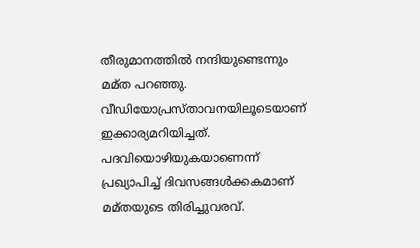തീരുമാനത്തില്‍ നന്ദിയുണ്ടെന്നും മമ്ത പറഞ്ഞു. വീഡിയോപ്രസ്താവനയിലൂടെയാണ് ഇക്കാര്യമറിയിച്ചത്. പദവിയൊഴിയുകയാണെന്ന് പ്രഖ്യാപിച്ച് ദിവസങ്ങള്‍ക്കകമാണ് മമ്തയുടെ തിരിച്ചുവരവ്.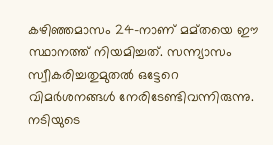കഴിഞ്ഞമാസം 24-നാണ് മമ്തയെ ഈ സ്ഥാനത്ത് നിയമിച്ചത്. സന്ന്യാസം സ്വീകരിച്ചതുമുതല്‍ ഒട്ടേറെ വിമര്‍ശനങ്ങള്‍ നേരിടേണ്ടിവന്നിരുന്നു. നടിയുടെ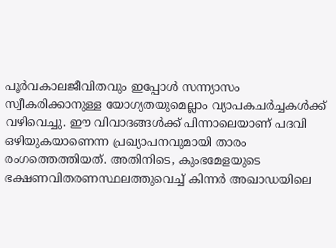പൂര്‍വകാലജീവിതവും ഇപ്പോള്‍ സന്ന്യാസം സ്വീകരിക്കാനുള്ള യോഗ്യതയുമെല്ലാം വ്യാപകചര്‍ച്ചകള്‍ക്ക് വഴിവെച്ചു. ഈ വിവാദങ്ങള്‍ക്ക് പിന്നാലെയാണ് പദവി ഒഴിയുകയാണെന്ന പ്രഖ്യാപനവുമായി താരം രംഗത്തെത്തിയത്. അതിനിടെ, കുംഭമേളയുടെ ഭക്ഷണവിതരണസ്ഥലത്തുവെച്ച് കിന്നര്‍ അഖാഡയിലെ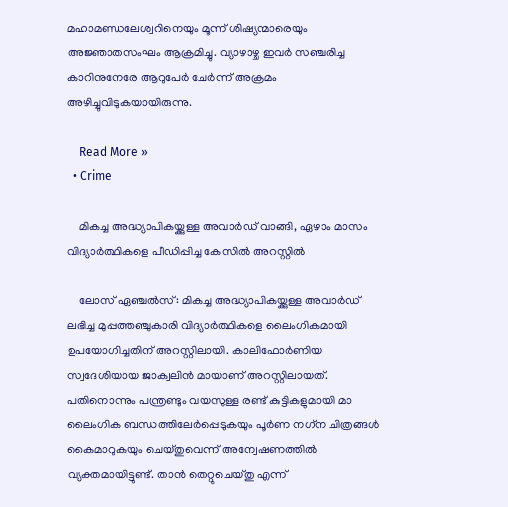മഹാമണ്ഡലേശ്വറിനെയും മൂന്ന് ശിഷ്യന്മാരെയും അജ്ഞാതസംഘം ആക്രമിച്ചു. വ്യാഴാഴ്ച ഇവര്‍ സഞ്ചരിച്ച കാറിനുനേരേ ആറുപേര്‍ ചേര്‍ന്ന് അക്രമം അഴിച്ചുവിടുകയായിരുന്നു.

    Read More »
  • Crime

    മികച്ച അദ്ധ്യാപികയ്ക്കുള്ള അവാര്‍ഡ് വാങ്ങി, ഏഴാം മാസം വിദ്യാര്‍ത്ഥികളെ പീഡിപ്പിച്ച കേസില്‍ അറസ്റ്റില്‍

    ലോസ് ഏഞ്ചല്‍സ്: മികച്ച അദ്ധ്യാപികയ്ക്കുള്ള അവാര്‍ഡ് ലഭിച്ച മുപ്പത്തഞ്ചുകാരി വിദ്യാര്‍ത്ഥികളെ ലൈംഗികമായി ഉപയോഗിച്ചതിന് അറസ്റ്റിലായി. കാലിഫോര്‍ണിയ സ്വദേശിയായ ജാക്വലിന്‍ മായാണ് അറസ്റ്റിലായത്. പതിനൊന്നും പന്ത്രണ്ടും വയസുള്ള രണ്ട് കുട്ടികളുമായി മാ ലൈംഗിക ബന്ധത്തിലേര്‍പ്പെടുകയും പൂര്‍ണ നഗ്‌ന ചിത്രങ്ങള്‍ കൈമാറുകയും ചെയ്തുവെന്ന് അന്വേഷണത്തില്‍ വ്യക്തമായിട്ടുണ്ട്. താന്‍ തെറ്റുചെയ്തു എന്ന്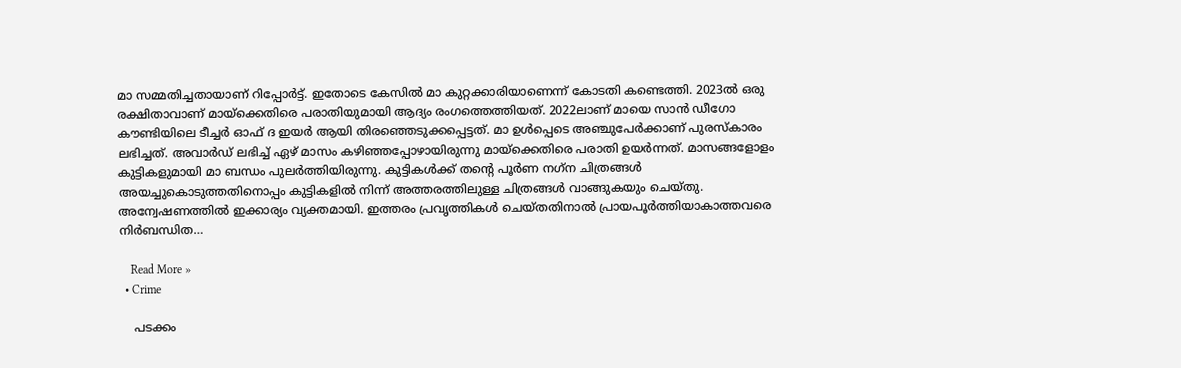മാ സമ്മതിച്ചതായാണ് റിപ്പോര്‍ട്ട്. ഇതോടെ കേസില്‍ മാ കുറ്റക്കാരിയാണെന്ന് കോടതി കണ്ടെത്തി. 2023ല്‍ ഒരു രക്ഷിതാവാണ് മായ്ക്കെതിരെ പരാതിയുമായി ആദ്യം രംഗത്തെത്തിയത്. 2022ലാണ് മായെ സാന്‍ ഡീഗോ കൗണ്ടിയിലെ ടീച്ചര്‍ ഓഫ് ദ ഇയര്‍ ആയി തിരഞ്ഞെടുക്കപ്പെട്ടത്. മാ ഉള്‍പ്പെടെ അഞ്ചുപേര്‍ക്കാണ് പുരസ്‌കാരം ലഭിച്ചത്. അവാര്‍ഡ് ലഭിച്ച് ഏഴ് മാസം കഴിഞ്ഞപ്പോഴായിരുന്നു മായ്ക്കെതിരെ പരാതി ഉയര്‍ന്നത്. മാസങ്ങളോളം കുട്ടികളുമായി മാ ബന്ധം പുലര്‍ത്തിയിരുന്നു. കുട്ടികള്‍ക്ക് തന്റെ പൂര്‍ണ നഗ്‌ന ചിത്രങ്ങള്‍ അയച്ചുകൊടുത്തതിനൊപ്പം കുട്ടികളില്‍ നിന്ന് അത്തരത്തിലുള്ള ചിത്രങ്ങള്‍ വാങ്ങുകയും ചെയ്തു. അന്വേഷണത്തില്‍ ഇക്കാര്യം വ്യക്തമായി. ഇത്തരം പ്രവൃത്തികള്‍ ചെയ്തതിനാല്‍ പ്രായപൂര്‍ത്തിയാകാത്തവരെ നിര്‍ബന്ധിത…

    Read More »
  • Crime

    പടക്കം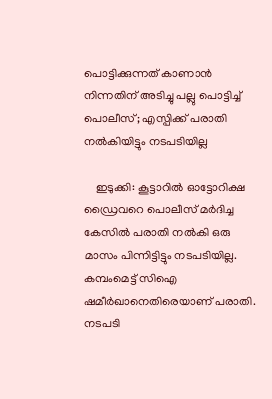പൊട്ടിക്കുന്നത് കാണാന്‍ നിന്നതിന് അടിച്ചു പല്ലു പൊട്ടിച്ച് പൊലീസ്; എസ്പിക്ക് പരാതി നല്‍കിയിട്ടും നടപടിയില്ല

    ഇടുക്കി: കൂട്ടാറില്‍ ഓട്ടോറിക്ഷ ഡ്രൈവറെ പൊലീസ് മര്‍ദിച്ച കേസില്‍ പരാതി നല്‍കി ഒരു മാസം പിന്നിട്ടിട്ടും നടപടിയില്ല. കമ്പംമെട്ട് സിഐ ഷമീര്‍ഖാനെതിരെയാണ് പരാതി. നടപടി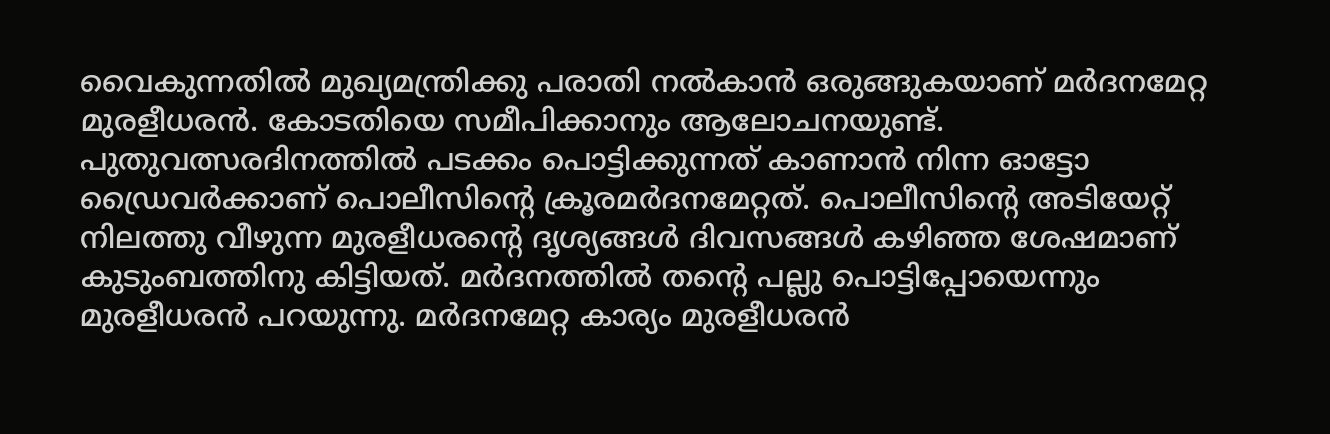വൈകുന്നതില്‍ മുഖ്യമന്ത്രിക്കു പരാതി നല്‍കാന്‍ ഒരുങ്ങുകയാണ് മര്‍ദനമേറ്റ മുരളീധരന്‍. കോടതിയെ സമീപിക്കാനും ആലോചനയുണ്ട്. പുതുവത്സരദിനത്തില്‍ പടക്കം പൊട്ടിക്കുന്നത് കാണാന്‍ നിന്ന ഓട്ടോ ഡ്രൈവര്‍ക്കാണ് പൊലീസിന്റെ ക്രൂരമര്‍ദനമേറ്റത്. പൊലീസിന്റെ അടിയേറ്റ് നിലത്തു വീഴുന്ന മുരളീധരന്റെ ദൃശ്യങ്ങള്‍ ദിവസങ്ങള്‍ കഴിഞ്ഞ ശേഷമാണ് കുടുംബത്തിനു കിട്ടിയത്. മര്‍ദനത്തില്‍ തന്റെ പല്ലു പൊട്ടിപ്പോയെന്നും മുരളീധരന്‍ പറയുന്നു. മര്‍ദനമേറ്റ കാര്യം മുരളീധരന്‍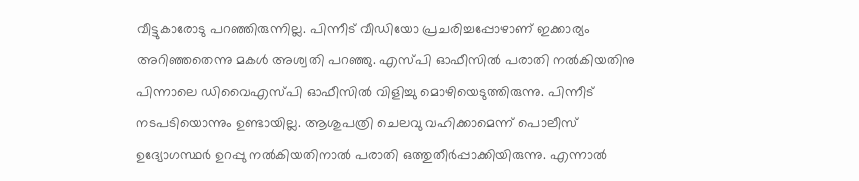വീട്ടുകാരോടു പറഞ്ഞിരുന്നില്ല. പിന്നീട് വീഡിയോ പ്രചരിച്ചപ്പോഴാണ് ഇക്കാര്യം അറിഞ്ഞതെന്നു മകള്‍ അശ്വതി പറഞ്ഞു. എസ്പി ഓഫീസില്‍ പരാതി നല്‍കിയതിനു പിന്നാലെ ഡിവൈഎസ്പി ഓഫീസില്‍ വിളിച്ചു മൊഴിയെടുത്തിരുന്നു. പിന്നീട് നടപടിയൊന്നും ഉണ്ടായില്ല. ആശുപത്രി ചെലവു വഹിക്കാമെന്ന് പൊലീസ് ഉദ്യോഗസ്ഥര്‍ ഉറപ്പു നല്‍കിയതിനാല്‍ പരാതി ഒത്തുതീര്‍പ്പാക്കിയിരുന്നു. എന്നാല്‍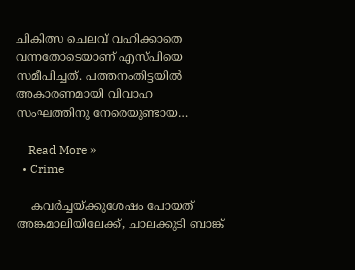ചികിത്സ ചെലവ് വഹിക്കാതെ വന്നതോടെയാണ് എസ്പിയെ സമീപിച്ചത്. പത്തനംതിട്ടയില്‍ അകാരണമായി വിവാഹ സംഘത്തിനു നേരെയുണ്ടായ…

    Read More »
  • Crime

    കവര്‍ച്ചയ്ക്കുശേഷം പോയത് അങ്കമാലിയിലേക്ക്, ചാലക്കുടി ബാങ്ക്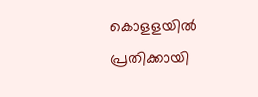കൊളളയില്‍ പ്രതിക്കായി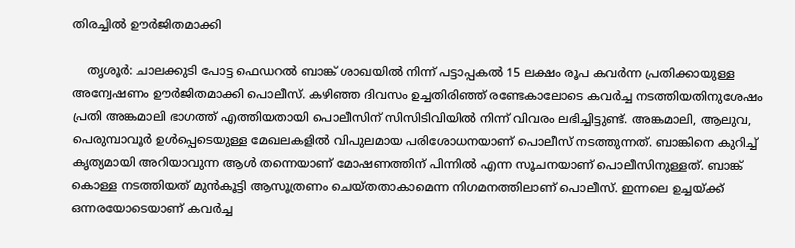തിരച്ചില്‍ ഊര്‍ജിതമാക്കി

    തൃശൂര്‍: ചാലക്കുടി പോട്ട ഫെഡറല്‍ ബാങ്ക് ശാഖയില്‍ നിന്ന് പട്ടാപ്പകല്‍ 15 ലക്ഷം രൂപ കവര്‍ന്ന പ്രതിക്കായുള്ള അന്വേഷണം ഊര്‍ജിതമാക്കി പൊലീസ്. കഴിഞ്ഞ ദിവസം ഉച്ചതിരിഞ്ഞ് രണ്ടേകാലോടെ കവര്‍ച്ച നടത്തിയതിനുശേഷം പ്രതി അങ്കമാലി ഭാഗത്ത് എത്തിയതായി പൊലീസിന് സിസിടിവിയില്‍ നിന്ന് വിവരം ലഭിച്ചിട്ടുണ്ട്. അങ്കമാലി, ആലുവ, പെരുമ്പാവൂര്‍ ഉള്‍പ്പെടെയുള്ള മേഖലകളില്‍ വിപുലമായ പരിശോധനയാണ് പൊലീസ് നടത്തുന്നത്. ബാങ്കിനെ കുറിച്ച് കൃത്യമായി അറിയാവുന്ന ആള്‍ തന്നെയാണ് മോഷണത്തിന് പിന്നില്‍ എന്ന സൂചനയാണ് പൊലീസിനുള്ളത്. ബാങ്ക് കൊള്ള നടത്തിയത് മുന്‍കൂട്ടി ആസൂത്രണം ചെയ്തതാകാമെന്ന നിഗമനത്തിലാണ് പൊലീസ്. ഇന്നലെ ഉച്ചയ്ക്ക് ഒന്നരയോടെയാണ് കവര്‍ച്ച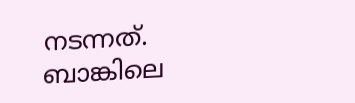നടന്നത്. ബാങ്കിലെ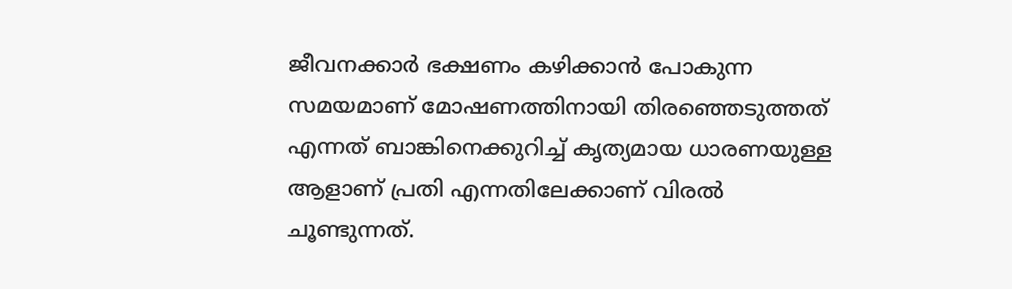ജീവനക്കാര്‍ ഭക്ഷണം കഴിക്കാന്‍ പോകുന്ന സമയമാണ് മോഷണത്തിനായി തിരഞ്ഞെടുത്തത് എന്നത് ബാങ്കിനെക്കുറിച്ച് കൃത്യമായ ധാരണയുള്ള ആളാണ് പ്രതി എന്നതിലേക്കാണ് വിരല്‍ ചൂണ്ടുന്നത്.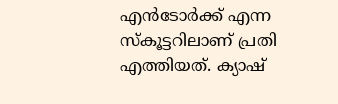എന്‍ടോര്‍ക്ക് എന്ന സ്‌കൂട്ടറിലാണ് പ്രതി എത്തിയത്. ക്യാഷ്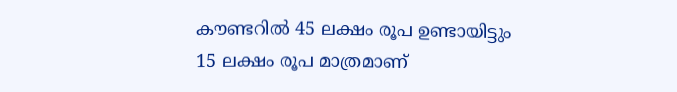കൗണ്ടറില്‍ 45 ലക്ഷം രൂപ ഉണ്ടായിട്ടും 15 ലക്ഷം രൂപ മാത്രമാണ്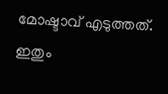മോഷ്ടാവ് എടുത്തത്. ഇതും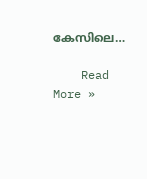കേസിലെ…

    Read More »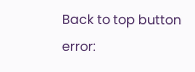Back to top button
error: